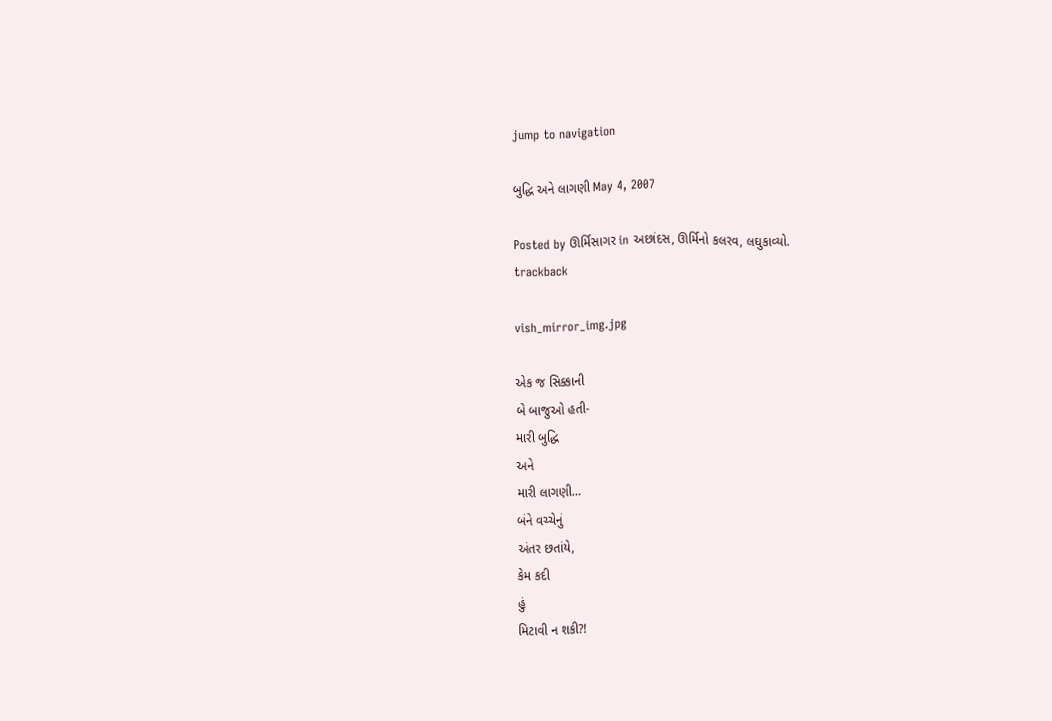jump to navigation

બુદ્ધિ અને લાગણી May 4, 2007

Posted by ઊર્મિસાગર in અછાંદસ, ઊર્મિનો કલરવ, લઘુકાવ્યો.
trackback

vish_mirror_img.jpg

એક જ સિક્કાની
બે બાજુઓ હતી-
મારી બુદ્ધિ
અને
મારી લાગણી…
બંને વચ્ચેનું
અંતર છતાંયે,
કેમ કદી
હું
મિટાવી ન શકી?!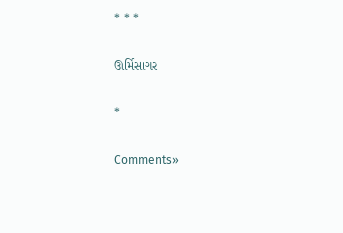* * *

ઊર્મિસાગર

*

Comments»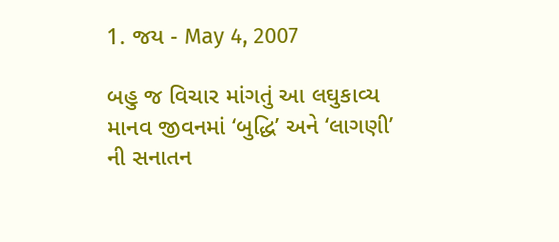1. જય - May 4, 2007

બહુ જ વિચાર માંગતું આ લઘુકાવ્ય માનવ જીવનમાં ‘બુદ્ધિ’ અને ‘લાગણી’ ની સનાતન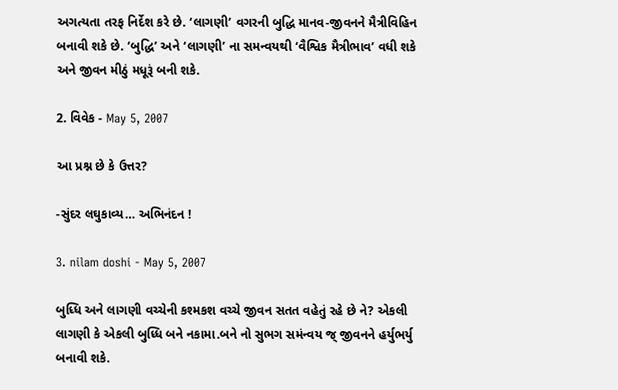અગત્યતા તરફ નિર્દેશ કરે છે. ‘લાગણી’ વગરની બુદ્ધિ માનવ-જીવનને મૈત્રીવિહિન બનાવી શકે છે. ‘બુદ્ધિ’ અને ‘લાગણી’ ના સમન્વયથી ‘વૈશ્વિક મૈત્રીભાવ’ વધી શકે અને જીવન મીઠું મધૂરૂં બની શકે.

2. વિવેક - May 5, 2007

આ પ્રશ્ન છે કે ઉત્તર?

-સુંદર લઘુકાવ્ય… અભિનંદન !

3. nilam doshi - May 5, 2007

બુધ્ધિ અને લાગણી વચ્ચેની કશ્મકશ વચ્ચે જીવન સતત વહેતું રહે છે ને? એકલી લાગણી કે એકલી બુધ્ધિ બને નકામા.બને નો સુભગ સમંન્વય જ્ જીવનને હર્યુભર્યુ બનાવી શકે.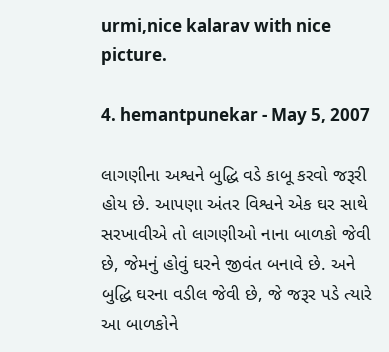urmi,nice kalarav with nice picture.

4. hemantpunekar - May 5, 2007

લાગણીના અશ્વને બુદ્ધિ વડે કાબૂ કરવો જરૂરી હોય છે. આપણા અંતર વિશ્વને એક ઘર સાથે સરખાવીએ તો લાગણીઓ નાના બાળકો જેવી છે, જેમનું હોવું ઘરને જીવંત બનાવે છે. અને બુદ્ધિ ઘરના વડીલ જેવી છે, જે જરૂર પડે ત્યારે આ બાળકોને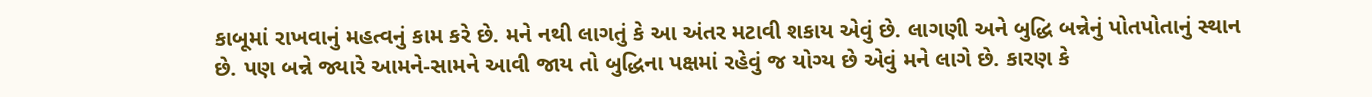કાબૂમાં રાખવાનું મહત્વનું કામ કરે છે. મને નથી લાગતું કે આ અંતર મટાવી શકાય એવું છે. લાગણી અને બુદ્ધિ બન્નેનું પોતપોતાનું સ્થાન છે. પણ બન્ને જ્યારે આમને-સામને આવી જાય તો બુદ્ધિના પક્ષમાં રહેવું જ યોગ્ય છે એવું મને લાગે છે. કારણ કે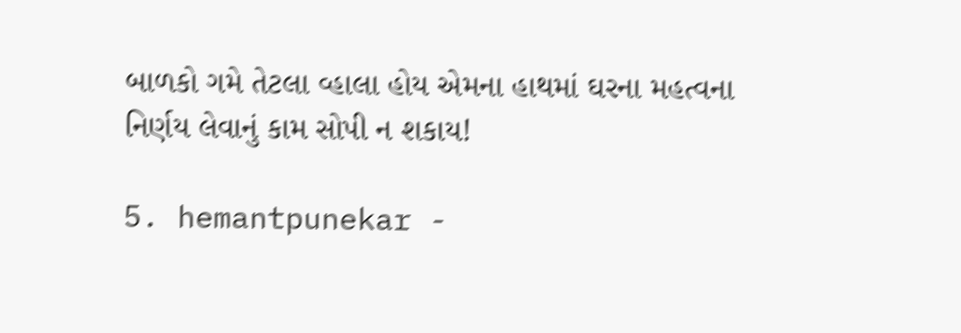બાળકો ગમે તેટલા વ્હાલા હોય એમના હાથમાં ઘરના મહત્વના નિર્ણય લેવાનું કામ સોપી ન શકાય!

5. hemantpunekar -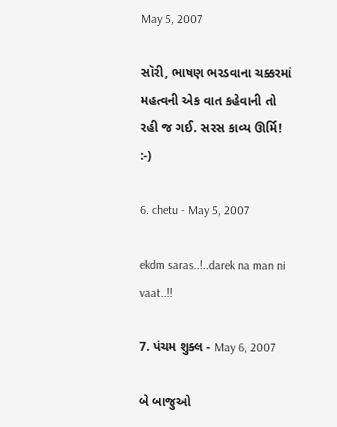May 5, 2007

સૉરી, ભાષણ ભરડવાના ચક્કરમાં મહત્વની એક વાત કહેવાની તો રહી જ ગઈ. સરસ કાવ્ય ઊર્મિ! :-)

6. chetu - May 5, 2007

ekdm saras..!..darek na man ni vaat..!!

7. પંચમ શુક્લ - May 6, 2007

બે બાજુઓ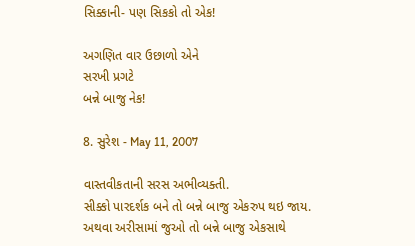સિક્કાની- પણ સિકકો તો એક!

અગણિત વાર ઉછાળો એને
સરખી પ્રગટે
બન્ને બાજુ નેક!

8. સુરેશ - May 11, 2007

વાસ્તવીકતાની સરસ અભીવ્યક્તી.
સીક્કો પારદર્શક બને તો બન્ને બાજુ એકરુપ થઇ જાય.
અથવા અરીસામાં જુઓ તો બન્ને બાજુ એકસાથે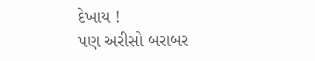દેખાય !
પણ અરીસો બરાબર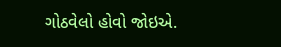ગોઠવેલો હોવો જોઇએ.